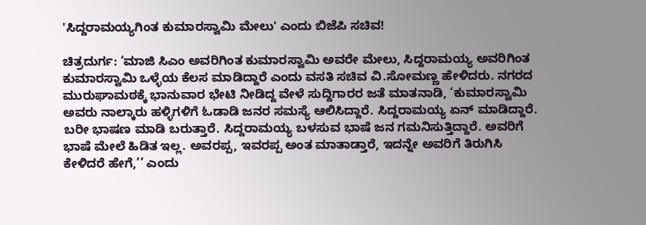'ಸಿದ್ದರಾಮಯ್ಯಗಿಂತ ಕುಮಾರಸ್ವಾಮಿ ಮೇಲು' ಎಂದು ಬಿಜೆಪಿ ಸಚಿವ!

ಚಿತ್ರದುರ್ಗ: ‘ಮಾಜಿ ಸಿಎಂ ಅವರಿಗಿಂತ ಕುಮಾರಸ್ವಾಮಿ ಅವರೇ ಮೇಲು, ಸಿದ್ದರಾಮಯ್ಯ ಅವರಿಗಿಂತ ಕುಮಾರಸ್ವಾಮಿ ಒಳ್ಳೆಯ ಕೆಲಸ ಮಾಡಿದ್ದಾರೆ ಎಂದು ವಸತಿ ಸಚಿವ ವಿ.ಸೋಮಣ್ಣ ಹೇಳಿದರು. ನಗರದ ಮುರುಘಾಮಠಕ್ಕೆ ಭಾನುವಾರ ಭೇಟಿ ನೀಡಿದ್ದ ವೇಳೆ ಸುದ್ದಿಗಾರರ ಜತೆ ಮಾತನಾಡಿ, ‘ಕುಮಾರಸ್ವಾಮಿ ಅವರು ನಾಲ್ಕಾರು ಹಳ್ಳಿಗಳಿಗೆ ಓಡಾಡಿ ಜನರ ಸಮಸ್ಯೆ ಆಲಿಸಿದ್ದಾರೆ. ಸಿದ್ದರಾಮಯ್ಯ ಏನ್‌ ಮಾಡಿದ್ದಾರೆ. ಬರೀ ಭಾಷಣ ಮಾಡಿ ಬರುತ್ತಾರೆ. ಸಿದ್ದರಾಮಯ್ಯ ಬಳಸುವ ಭಾಷೆ ಜನ ಗಮನಿಸುತ್ತಿದ್ದಾರೆ. ಅವರಿಗೆ ಭಾಷೆ ಮೇಲೆ ಹಿಡಿತ ಇಲ್ಲ. ಅವರಪ್ಪ, ಇವರಪ್ಪ ಅಂತ ಮಾತಾಡ್ತಾರೆ, ಇದನ್ನೇ ಅವರಿಗೆ ತಿರುಗಿಸಿ ಕೇಳಿದರೆ ಹೇಗೆ,’’ ಎಂದು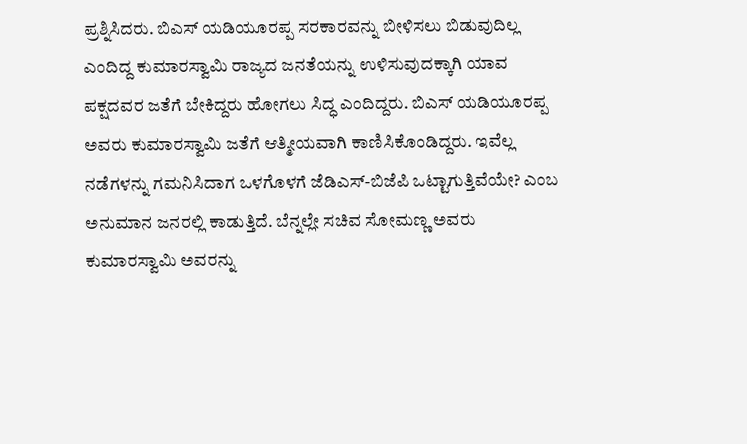ಪ್ರಶ್ನಿಸಿದರು. ಬಿಎಸ್‌ ಯಡಿಯೂರಪ್ಪ ಸರಕಾರವನ್ನು ಬೀಳಿಸಲು ಬಿಡುವುದಿಲ್ಲ ಎಂದಿದ್ದ ಕುಮಾರಸ್ವಾಮಿ ರಾಜ್ಯದ ಜನತೆಯನ್ನು ಉಳಿಸುವುದಕ್ಕಾಗಿ ಯಾವ ಪಕ್ಷದವರ ಜತೆಗೆ ಬೇಕಿದ್ದರು ಹೋಗಲು ಸಿದ್ಧ ಎಂದಿದ್ದರು. ಬಿಎಸ್‌ ಯಡಿಯೂರಪ್ಪ ಅವರು ಕುಮಾರಸ್ವಾಮಿ ಜತೆಗೆ ಆತ್ಮೀಯವಾಗಿ ಕಾಣಿಸಿಕೊಂಡಿದ್ದರು. ಇವೆಲ್ಲ ನಡೆಗಳನ್ನು ಗಮನಿಸಿದಾಗ ಒಳಗೊಳಗೆ ಜೆಡಿಎಸ್‌-ಬಿಜೆಪಿ ಒಟ್ಟಾಗುತ್ತಿವೆಯೇ? ಎಂಬ ಅನುಮಾನ ಜನರಲ್ಲಿ ಕಾಡುತ್ತಿದೆ. ಬೆನ್ನಲ್ಲೇ ಸಚಿವ ಸೋಮಣ್ಣ ಅವರು ಕುಮಾರಸ್ವಾಮಿ ಅವರನ್ನು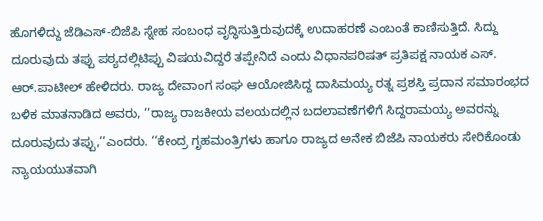ಹೊಗಳಿದ್ದು ಜೆಡಿಎಸ್‌-ಬಿಜೆಪಿ ಸ್ನೇಹ ಸಂಬಂಧ ವೃದ್ಧಿಸುತ್ತಿರುವುದಕ್ಕೆ ಉದಾಹರಣೆ ಎಂಬಂತೆ ಕಾಣಿಸುತ್ತಿದೆ. ಸಿದ್ದು ದೂರುವುದು ತಪ್ಪು ಪಠ್ಯದಲ್ಲಿಟಿಪ್ಪು ವಿಷಯವಿದ್ದರೆ ತಪ್ಪೇನಿದೆ ಎಂದು ವಿಧಾನಪರಿಷತ್‌ ಪ್ರತಿಪಕ್ಷ ನಾಯಕ ಎಸ್‌. ಆರ್‌.ಪಾಟೀಲ್‌ ಹೇಳಿದರು. ರಾಜ್ಯ ದೇವಾಂಗ ಸಂಘ ಆಯೋಜಿಸಿದ್ದ ದಾಸಿಮಯ್ಯ ರತ್ನ ಪ್ರಶಸ್ತಿ ಪ್ರದಾನ ಸಮಾರಂಭದ ಬಳಿಕ ಮಾತನಾಡಿದ ಅವರು, ‘‘ರಾಜ್ಯ ರಾಜಕೀಯ ವಲಯದಲ್ಲಿನ ಬದಲಾವಣೆಗಳಿಗೆ ಸಿದ್ದರಾಮಯ್ಯ ಅವರನ್ನು ದೂರುವುದು ತಪ್ಪು,’’ಎಂದರು. ‘‘ಕೇಂದ್ರ ಗೃಹಮಂತ್ರಿಗಳು ಹಾಗೂ ರಾಜ್ಯದ ಅನೇಕ ಬಿಜೆಪಿ ನಾಯಕರು ಸೇರಿಕೊಂಡು ನ್ಯಾಯಯುತವಾಗಿ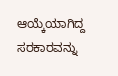ಆಯ್ಕೆಯಾಗಿದ್ದ ಸರಕಾರವನ್ನು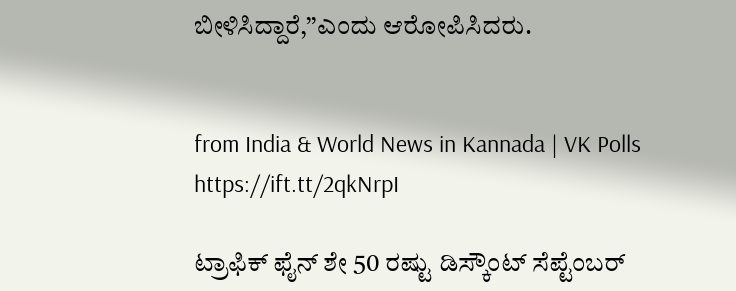ಬೀಳಿಸಿದ್ದಾರೆ,’’ಎಂದು ಆರೋಪಿಸಿದರು.


from India & World News in Kannada | VK Polls https://ift.tt/2qkNrpI

ಟ್ರಾಫಿಕ್‌ ಫೈನ್‌ ಶೇ 50 ರಷ್ಟು ಡಿಸ್ಕೌಂಟ್‌ ಸೆಪ್ಟೆಂಬರ್‌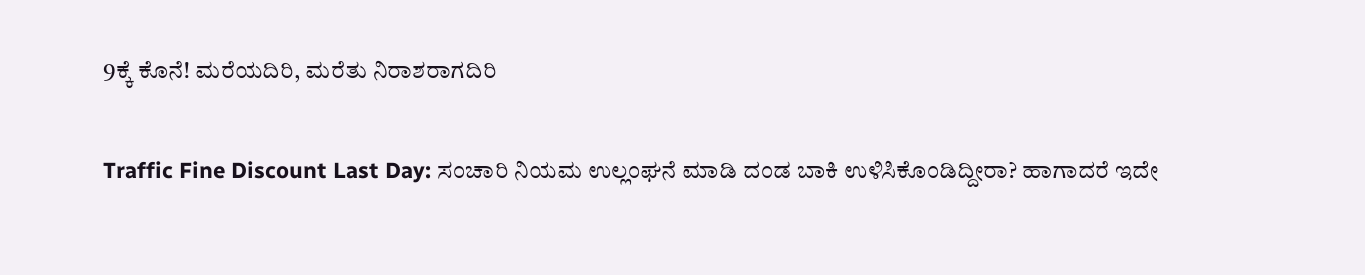9ಕ್ಕೆ ಕೊನೆ! ಮರೆಯದಿರಿ, ಮರೆತು ನಿರಾಶರಾಗದಿರಿ

Traffic Fine Discount Last Day: ಸಂಚಾರಿ ನಿಯಮ ಉಲ್ಲಂಘನೆ ಮಾಡಿ ದಂಡ ಬಾಕಿ ಉಳಿಸಿಕೊಂಡಿದ್ದೀರಾ? ಹಾಗಾದರೆ ಇದೇ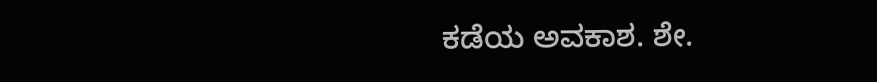ಕಡೆಯ ಅವಕಾಶ. ಶೇ.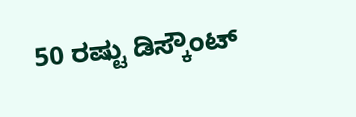50 ರಷ್ಟು ಡಿಸ್ಕೌಂಟ್‌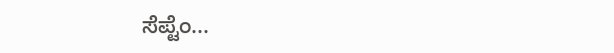ಸೆಪ್ಟೆಂ...